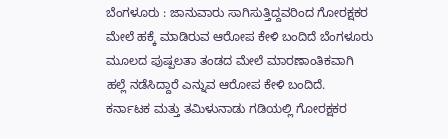ಬೆಂಗಳೂರು : ಜಾನುವಾರು ಸಾಗಿಸುತ್ತಿದ್ದವರಿಂದ ಗೋರಕ್ಷಕರ ಮೇಲೆ ಹಕ್ಕೆ ಮಾಡಿರುವ ಆರೋಪ ಕೇಳಿ ಬಂದಿದೆ ಬೆಂಗಳೂರು ಮೂಲದ ಪುಷ್ಪಲತಾ ತಂಡದ ಮೇಲೆ ಮಾರಣಾಂತಿಕವಾಗಿ ಹಲ್ಲೆ ನಡೆಸಿದ್ದಾರೆ ಎನ್ನುವ ಆರೋಪ ಕೇಳಿ ಬಂದಿದೆ.
ಕರ್ನಾಟಕ ಮತ್ತು ತಮಿಳುನಾಡು ಗಡಿಯಲ್ಲಿ ಗೋರಕ್ಷಕರ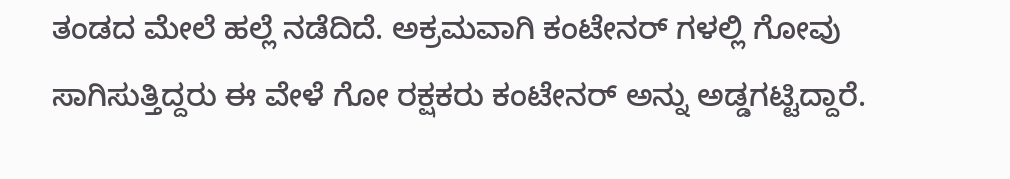ತಂಡದ ಮೇಲೆ ಹಲ್ಲೆ ನಡೆದಿದೆ. ಅಕ್ರಮವಾಗಿ ಕಂಟೇನರ್ ಗಳಲ್ಲಿ ಗೋವು ಸಾಗಿಸುತ್ತಿದ್ದರು ಈ ವೇಳೆ ಗೋ ರಕ್ಷಕರು ಕಂಟೇನರ್ ಅನ್ನು ಅಡ್ಡಗಟ್ಟಿದ್ದಾರೆ.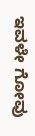ಇವಳೇ ಗೋವು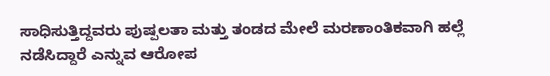ಸಾಧಿಸುತ್ತಿದ್ದವರು ಪುಷ್ಪಲತಾ ಮತ್ತು ತಂಡದ ಮೇಲೆ ಮರಣಾಂತಿಕವಾಗಿ ಹಲ್ಲೆ ನಡೆಸಿದ್ದಾರೆ ಎನ್ನುವ ಆರೋಪ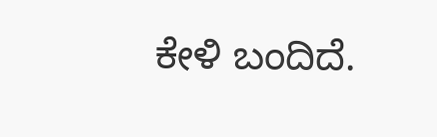ಕೇಳಿ ಬಂದಿದೆ.